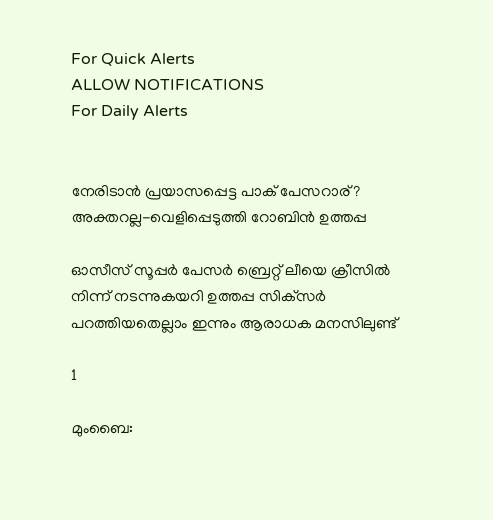For Quick Alerts
ALLOW NOTIFICATIONS
For Daily Alerts


നേരിടാന്‍ പ്രയാസപ്പെട്ട പാക് പേസറാര്? അക്തറല്ല-വെളിപ്പെടുത്തി റോബിന്‍ ഉത്തപ്പ

ഓസീസ് സൂപ്പര്‍ പേസര്‍ ബ്രെറ്റ് ലീയെ ക്രീസില്‍ നിന്ന് നടന്നുകയറി ഉത്തപ്പ സിക്‌സര്‍ പറത്തിയതെല്ലാം ഇന്നും ആരാധക മനസിലുണ്ട്

1

മുംബൈ: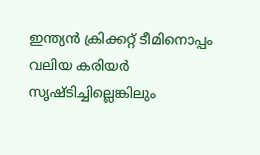ഇന്ത്യന്‍ ക്രിക്കറ്റ് ടീമിനൊപ്പം വലിയ കരിയര്‍ സൃഷ്ടിച്ചില്ലെങ്കിലും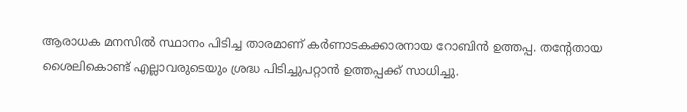ആരാധക മനസില്‍ സ്ഥാനം പിടിച്ച താരമാണ് കര്‍ണാടകക്കാരനായ റോബിന്‍ ഉത്തപ്പ. തന്റേതായ ശൈലികൊണ്ട് എല്ലാവരുടെയും ശ്രദ്ധ പിടിച്ചുപറ്റാന്‍ ഉത്തപ്പക്ക് സാധിച്ചു.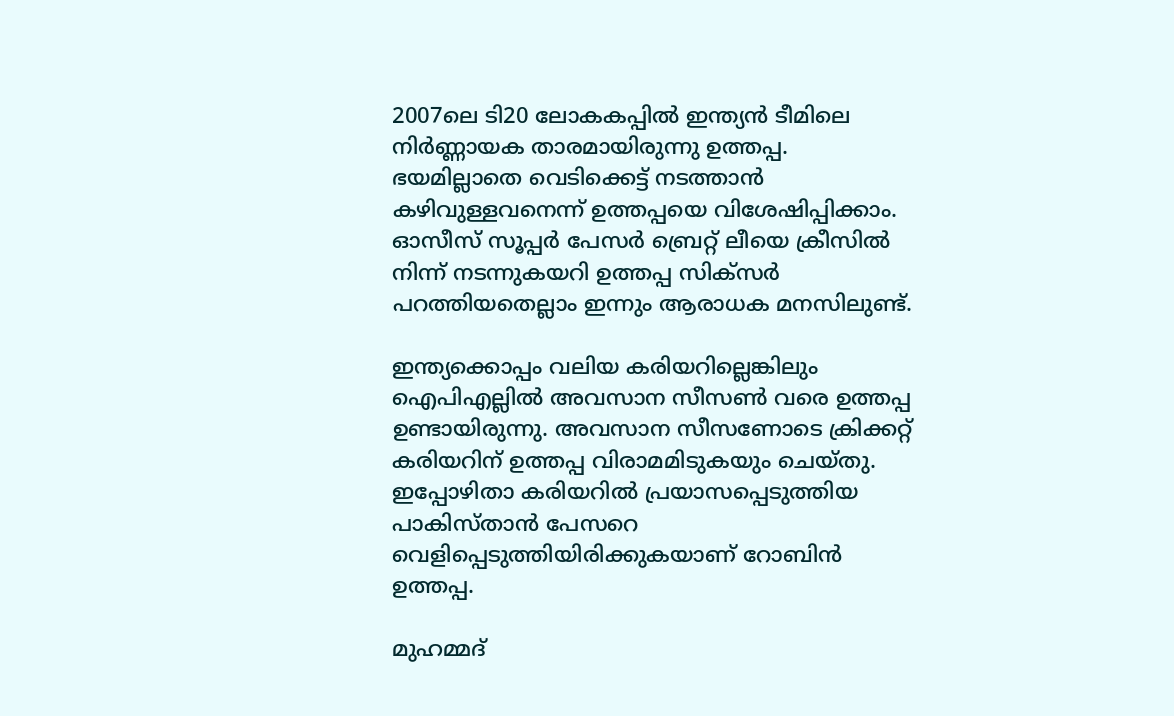2007ലെ ടി20 ലോകകപ്പില്‍ ഇന്ത്യന്‍ ടീമിലെ നിര്‍ണ്ണായക താരമായിരുന്നു ഉത്തപ്പ. ഭയമില്ലാതെ വെടിക്കെട്ട് നടത്താന്‍ കഴിവുള്ളവനെന്ന് ഉത്തപ്പയെ വിശേഷിപ്പിക്കാം. ഓസീസ് സൂപ്പര്‍ പേസര്‍ ബ്രെറ്റ് ലീയെ ക്രീസില്‍ നിന്ന് നടന്നുകയറി ഉത്തപ്പ സിക്‌സര്‍ പറത്തിയതെല്ലാം ഇന്നും ആരാധക മനസിലുണ്ട്.

ഇന്ത്യക്കൊപ്പം വലിയ കരിയറില്ലെങ്കിലും ഐപിഎല്ലില്‍ അവസാന സീസണ്‍ വരെ ഉത്തപ്പ ഉണ്ടായിരുന്നു. അവസാന സീസണോടെ ക്രിക്കറ്റ് കരിയറിന് ഉത്തപ്പ വിരാമമിടുകയും ചെയ്തു. ഇപ്പോഴിതാ കരിയറില്‍ പ്രയാസപ്പെടുത്തിയ പാകിസ്താന്‍ പേസറെ വെളിപ്പെടുത്തിയിരിക്കുകയാണ് റോബിന്‍ ഉത്തപ്പ.

മുഹമ്മദ്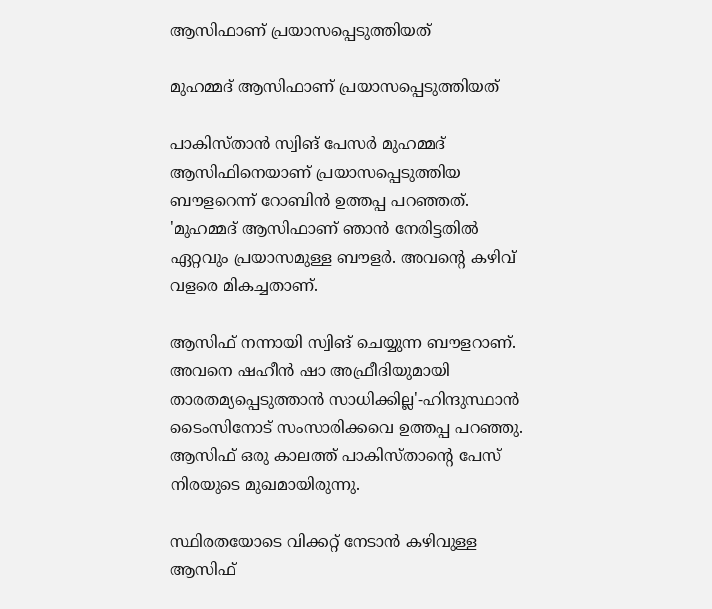ആസിഫാണ് പ്രയാസപ്പെടുത്തിയത്

മുഹമ്മദ് ആസിഫാണ് പ്രയാസപ്പെടുത്തിയത്

പാകിസ്താന്‍ സ്വിങ് പേസര്‍ മുഹമ്മദ് ആസിഫിനെയാണ് പ്രയാസപ്പെടുത്തിയ ബൗളറെന്ന് റോബിന്‍ ഉത്തപ്പ പറഞ്ഞത്. 'മുഹമ്മദ് ആസിഫാണ് ഞാന്‍ നേരിട്ടതില്‍ ഏറ്റവും പ്രയാസമുള്ള ബൗളര്‍. അവന്റെ കഴിവ് വളരെ മികച്ചതാണ്.

ആസിഫ് നന്നായി സ്വിങ് ചെയ്യുന്ന ബൗളറാണ്. അവനെ ഷഹീന്‍ ഷാ അഫ്രീദിയുമായി താരതമ്യപ്പെടുത്താന്‍ സാധിക്കില്ല'-ഹിന്ദുസ്ഥാന്‍ ടൈംസിനോട് സംസാരിക്കവെ ഉത്തപ്പ പറഞ്ഞു. ആസിഫ് ഒരു കാലത്ത് പാകിസ്താന്റെ പേസ് നിരയുടെ മുഖമായിരുന്നു.

സ്ഥിരതയോടെ വിക്കറ്റ് നേടാന്‍ കഴിവുള്ള ആസിഫ്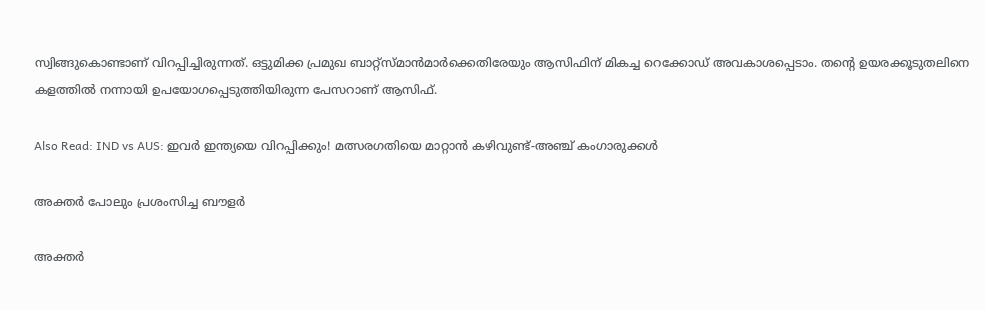സ്വിങ്ങുകൊണ്ടാണ് വിറപ്പിച്ചിരുന്നത്. ഒട്ടുമിക്ക പ്രമുഖ ബാറ്റ്‌സ്മാന്‍മാര്‍ക്കെതിരേയും ആസിഫിന് മികച്ച റെക്കോഡ് അവകാശപ്പെടാം. തന്റെ ഉയരക്കൂടുതലിനെ കളത്തില്‍ നന്നായി ഉപയോഗപ്പെടുത്തിയിരുന്ന പേസറാണ് ആസിഫ്.

Also Read: IND vs AUS: ഇവര്‍ ഇന്ത്യയെ വിറപ്പിക്കും! മത്സരഗതിയെ മാറ്റാന്‍ കഴിവുണ്ട്-അഞ്ച് കംഗാരുക്കള്‍

അക്തര്‍ പോലും പ്രശംസിച്ച ബൗളര്‍

അക്തര്‍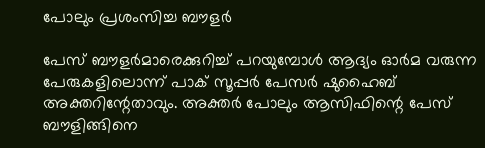പോലും പ്രശംസിച്ച ബൗളര്‍

പേസ് ബൗളര്‍മാരെക്കുറിച്ച് പറയുമ്പോള്‍ ആദ്യം ഓര്‍മ വരുന്ന പേരുകളിലൊന്ന് പാക് സൂപ്പര്‍ പേസര്‍ ഷുഹൈബ് അക്തറിന്റേതാവും. അക്തര്‍ പോലും ആസിഫിന്റെ പേസ് ബൗളിങ്ങിനെ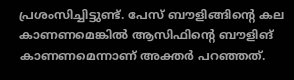പ്രശംസിച്ചിട്ടുണ്ട്. പേസ് ബൗളിങ്ങിന്റെ കല കാണണമെങ്കില്‍ ആസിഫിന്റെ ബൗളിങ് കാണണമെന്നാണ് അക്തര്‍ പറഞ്ഞത്.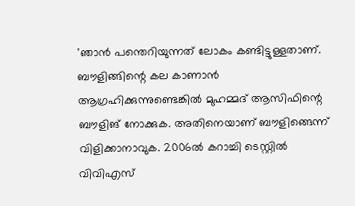'ഞാന്‍ പന്തെറിയുന്നത് ലോകം കണ്ടിട്ടുള്ളതാണ്. ബൗളിങ്ങിന്റെ കല കാണാന്‍ ആഗ്രഹിക്കുന്നുണ്ടെങ്കില്‍ മുഹമ്മദ് ആസിഫിന്റെ ബൗളിങ് നോക്കുക. അതിനെയാണ് ബൗളിങ്ങെന്ന് വിളിക്കാനാവുക. 2006ല്‍ കറാച്ചി ടെസ്റ്റില്‍ വിവിഎസ്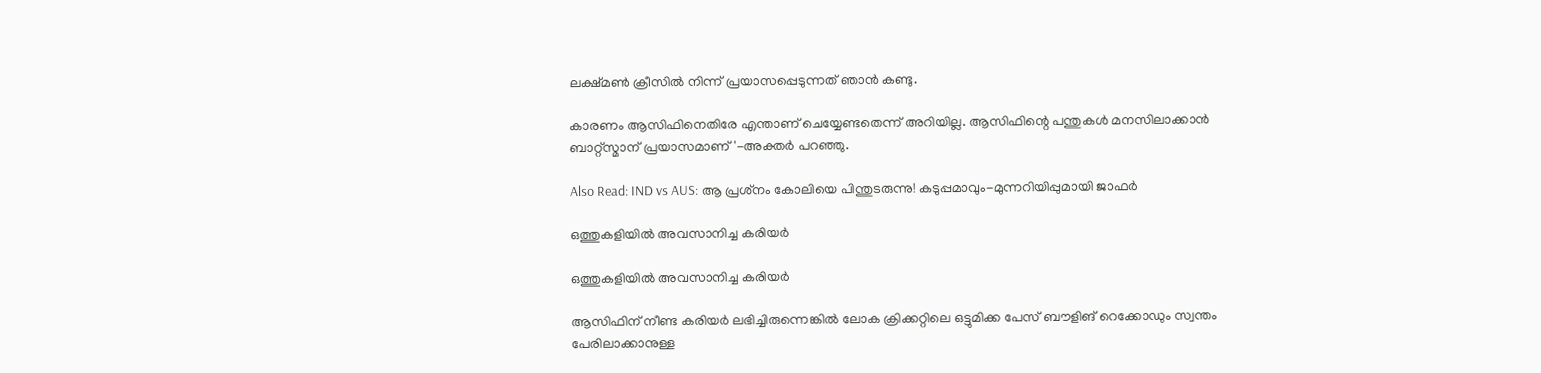ലക്ഷ്മണ്‍ ക്രീസില്‍ നിന്ന് പ്രയാസപ്പെടുന്നത് ഞാന്‍ കണ്ടു.

കാരണം ആസിഫിനെതിരേ എന്താണ് ചെയ്യേണ്ടതെന്ന് അറിയില്ല. ആസിഫിന്റെ പന്തുകള്‍ മനസിലാക്കാന്‍ ബാറ്റ്‌സ്മാന് പ്രയാസമാണ്'-അക്തര്‍ പറഞ്ഞു.

Also Read: IND vs AUS: ആ പ്രശ്‌നം കോലിയെ പിന്തുടരുന്നു! കടുപ്പമാവും-മുന്നറിയിപ്പുമായി ജാഫര്‍

ഒത്തുകളിയില്‍ അവസാനിച്ച കരിയര്‍

ഒത്തുകളിയില്‍ അവസാനിച്ച കരിയര്‍

ആസിഫിന് നീണ്ട കരിയര്‍ ലഭിച്ചിരുന്നെങ്കില്‍ ലോക ക്രിക്കറ്റിലെ ഒട്ടുമിക്ക പേസ് ബൗളിങ് റെക്കോഡും സ്വന്തം പേരിലാക്കാനുള്ള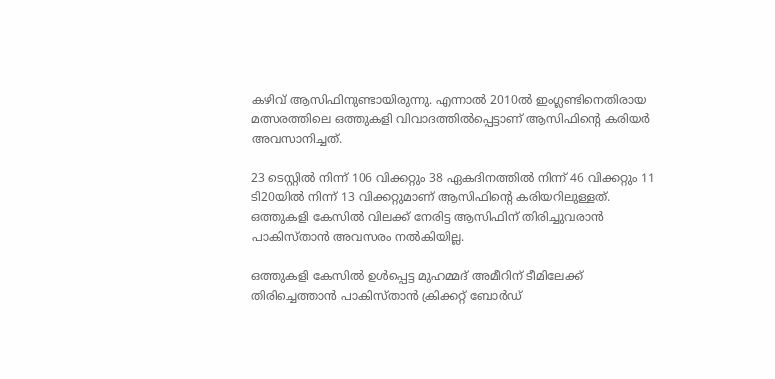കഴിവ് ആസിഫിനുണ്ടായിരുന്നു. എന്നാല്‍ 2010ല്‍ ഇംഗ്ലണ്ടിനെതിരായ മത്സരത്തിലെ ഒത്തുകളി വിവാദത്തില്‍പ്പെട്ടാണ് ആസിഫിന്റെ കരിയര്‍ അവസാനിച്ചത്.

23 ടെസ്റ്റില്‍ നിന്ന് 106 വിക്കറ്റും 38 ഏകദിനത്തില്‍ നിന്ന് 46 വിക്കറ്റും 11 ടി20യില്‍ നിന്ന് 13 വിക്കറ്റുമാണ് ആസിഫിന്റെ കരിയറിലുള്ളത്. ഒത്തുകളി കേസില്‍ വിലക്ക് നേരിട്ട ആസിഫിന് തിരിച്ചുവരാന്‍ പാകിസ്താന്‍ അവസരം നല്‍കിയില്ല.

ഒത്തുകളി കേസില്‍ ഉള്‍പ്പെട്ട മുഹമ്മദ് അമീറിന് ടീമിലേക്ക് തിരിച്ചെത്താന്‍ പാകിസ്താന്‍ ക്രിക്കറ്റ് ബോര്‍ഡ്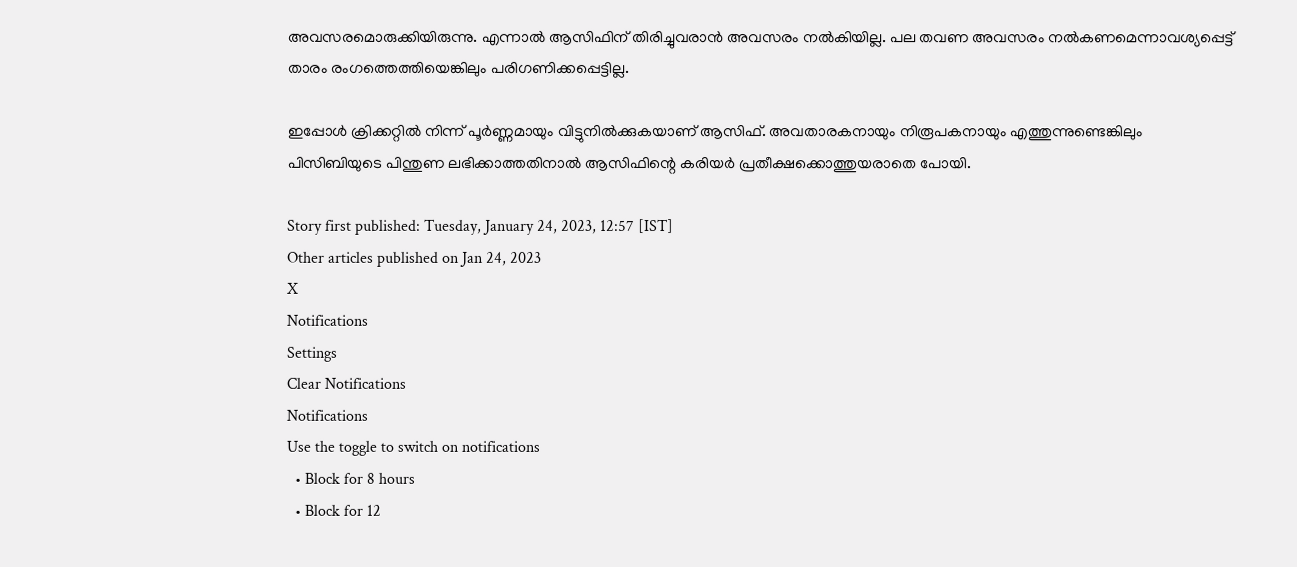അവസരമൊരുക്കിയിരുന്നു. എന്നാല്‍ ആസിഫിന് തിരിച്ചുവരാന്‍ അവസരം നല്‍കിയില്ല. പല തവണ അവസരം നല്‍കണമെന്നാവശ്യപ്പെട്ട് താരം രംഗത്തെത്തിയെങ്കിലും പരിഗണിക്കപ്പെട്ടില്ല.

ഇപ്പോള്‍ ക്രിക്കറ്റില്‍ നിന്ന് പൂര്‍ണ്ണമായും വിട്ടുനില്‍ക്കുകയാണ് ആസിഫ്. അവതാരകനായും നിരൂപകനായും എത്തുന്നുണ്ടെങ്കിലും പിസിബിയുടെ പിന്തുണ ലഭിക്കാത്തതിനാല്‍ ആസിഫിന്റെ കരിയര്‍ പ്രതീക്ഷക്കൊത്തുയരാതെ പോയി.

Story first published: Tuesday, January 24, 2023, 12:57 [IST]
Other articles published on Jan 24, 2023
X
Notifications
Settings
Clear Notifications
Notifications
Use the toggle to switch on notifications
  • Block for 8 hours
  • Block for 12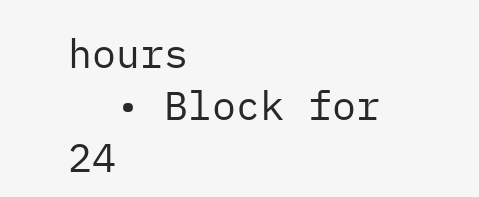hours
  • Block for 24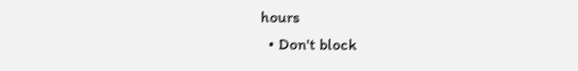hours
  • Don't block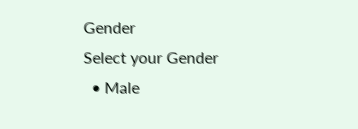Gender
Select your Gender
  • Male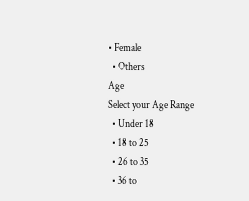• Female
  • Others
Age
Select your Age Range
  • Under 18
  • 18 to 25
  • 26 to 35
  • 36 to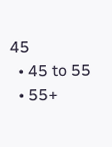45
  • 45 to 55
  • 55+